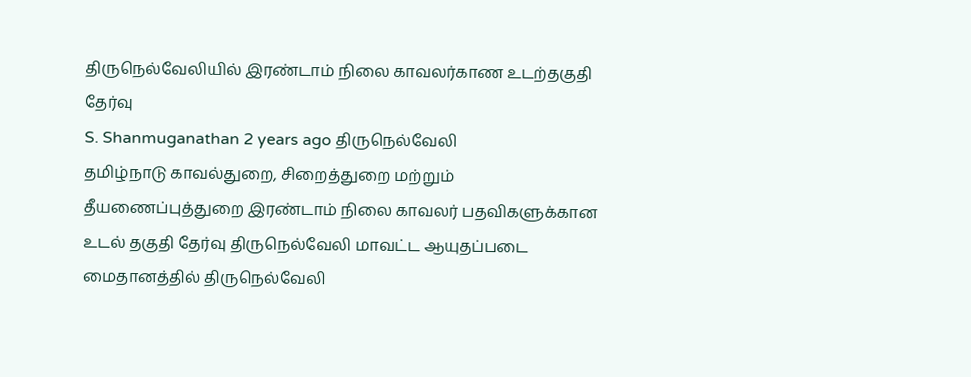திருநெல்வேலியில் இரண்டாம் நிலை காவலர்காண உடற்தகுதி தேர்வு
S. Shanmuganathan 2 years ago திருநெல்வேலி
தமிழ்நாடு காவல்துறை, சிறைத்துறை மற்றும் தீயணைப்புத்துறை இரண்டாம் நிலை காவலர் பதவிகளுக்கான உடல் தகுதி தேர்வு திருநெல்வேலி மாவட்ட ஆயுதப்படை மைதானத்தில் திருநெல்வேலி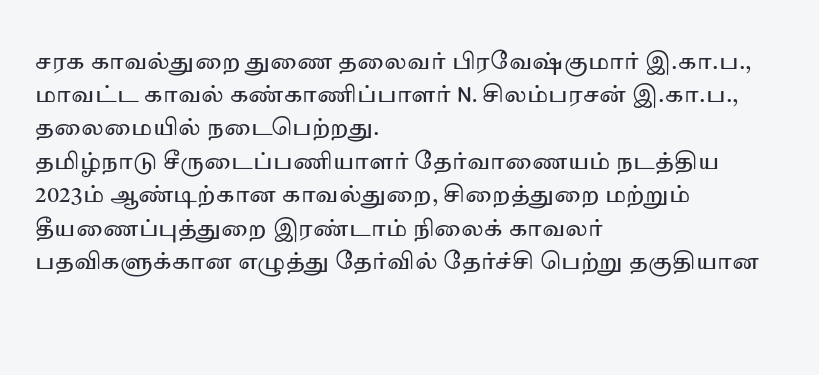சரக காவல்துறை துணை தலைவர் பிரவேஷ்குமார் இ.கா.ப., மாவட்ட காவல் கண்காணிப்பாளர் N. சிலம்பரசன் இ.கா.ப., தலைமையில் நடைபெற்றது.
தமிழ்நாடு சீருடைப்பணியாளர் தேர்வாணையம் நடத்திய 2023ம் ஆண்டிற்கான காவல்துறை, சிறைத்துறை மற்றும் தீயணைப்புத்துறை இரண்டாம் நிலைக் காவலர் பதவிகளுக்கான எழுத்து தேர்வில் தேர்ச்சி பெற்று தகுதியான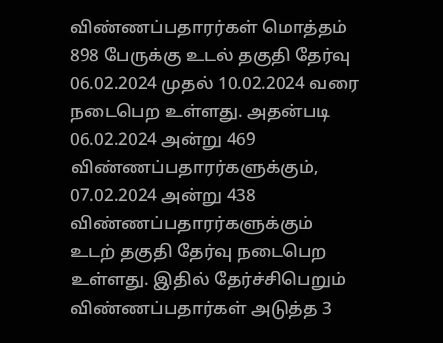விண்ணப்பதாரர்கள் மொத்தம் 898 பேருக்கு உடல் தகுதி தேர்வு 06.02.2024 முதல் 10.02.2024 வரை நடைபெற உள்ளது. அதன்படி 06.02.2024 அன்று 469 விண்ணப்பதாரர்களுக்கும், 07.02.2024 அன்று 438 விண்ணப்பதாரர்களுக்கும் உடற் தகுதி தேர்வு நடைபெற உள்ளது. இதில் தேர்ச்சிபெறும் விண்ணப்பதார்கள் அடுத்த 3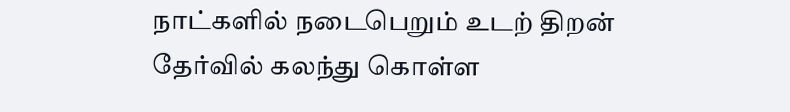நாட்களில் நடைபெறும் உடற் திறன் தேர்வில் கலந்து கொள்ள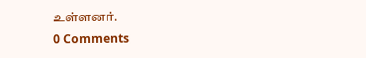உள்ளனர்.
0 Comments